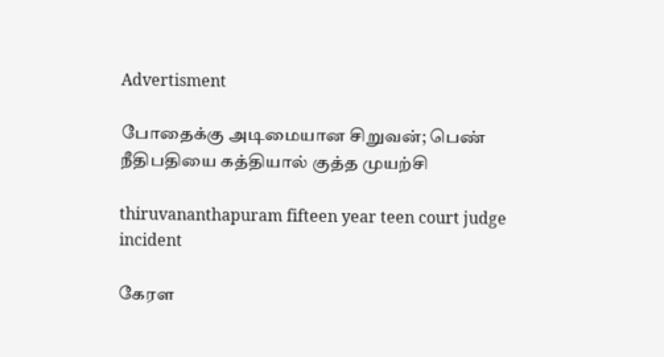Advertisment

போதைக்கு அடிமையான சிறுவன்; பெண் நீதிபதியை கத்தியால் குத்த முயற்சி

thiruvananthapuram fifteen year teen court judge incident

கேரள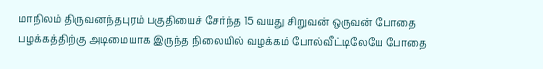மாநிலம் திருவனந்தபுரம் பகுதியைச் சேர்ந்த 15 வயது சிறுவன் ஒருவன் போதை பழக்கத்திற்கு அடிமையாக இருந்த நிலையில் வழக்கம் போல்வீட்டிலேயே போதை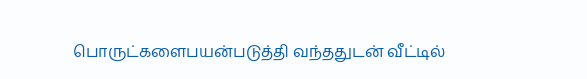பொருட்களைபயன்படுத்தி வந்ததுடன் வீட்டில்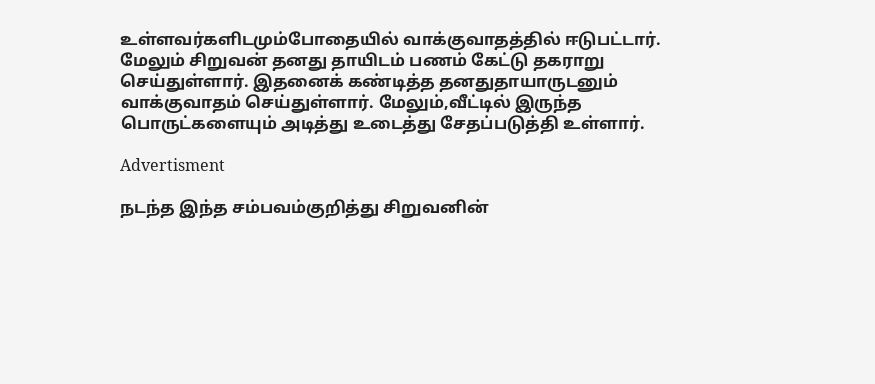உள்ளவர்களிடமும்போதையில் வாக்குவாதத்தில் ஈடுபட்டார். மேலும் சிறுவன் தனது தாயிடம் பணம் கேட்டு தகராறு செய்துள்ளார். இதனைக் கண்டித்த தனதுதாயாருடனும் வாக்குவாதம் செய்துள்ளார். மேலும்,வீட்டில் இருந்த பொருட்களையும் அடித்து உடைத்து சேதப்படுத்தி உள்ளார்.

Advertisment

நடந்த இந்த சம்பவம்குறித்து சிறுவனின்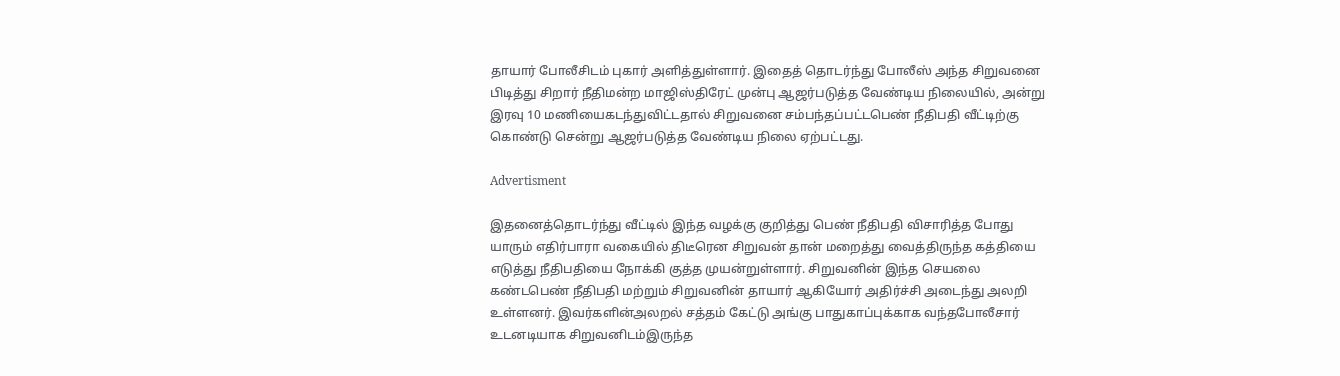தாயார் போலீசிடம் புகார் அளித்துள்ளார். இதைத் தொடர்ந்து போலீஸ் அந்த சிறுவனை பிடித்து சிறார் நீதிமன்ற மாஜிஸ்திரேட் முன்பு ஆஜர்படுத்த வேண்டிய நிலையில், அன்று இரவு 10 மணியைகடந்துவிட்டதால் சிறுவனை சம்பந்தப்பட்டபெண் நீதிபதி வீட்டிற்கு கொண்டு சென்று ஆஜர்படுத்த வேண்டிய நிலை ஏற்பட்டது.

Advertisment

இதனைத்தொடர்ந்து வீட்டில் இந்த வழக்கு குறித்து பெண் நீதிபதி விசாரித்த போது யாரும் எதிர்பாரா வகையில் திடீரென சிறுவன் தான் மறைத்து வைத்திருந்த கத்தியை எடுத்து நீதிபதியை நோக்கி குத்த முயன்றுள்ளார். சிறுவனின் இந்த செயலை கண்டபெண் நீதிபதி மற்றும் சிறுவனின் தாயார் ஆகியோர் அதிர்ச்சி அடைந்து அலறி உள்ளனர். இவர்களின்அலறல் சத்தம் கேட்டு அங்கு பாதுகாப்புக்காக வந்தபோலீசார் உடனடியாக சிறுவனிடம்இருந்த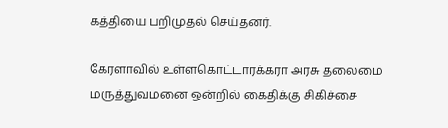கத்தியை பறிமுதல் செய்தனர்.

கேரளாவில் உள்ளகொட்டாரக்கரா அரசு தலைமை மருத்துவமனை ஒன்றில் கைதிக்கு சிகிச்சை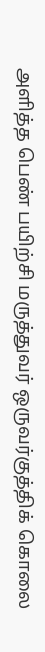அளித்த பெண் பயிற்சி மருத்துவர் ஒருவர்குத்திக் கொலை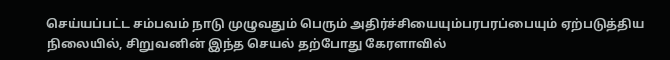செய்யப்பட்ட சம்பவம் நாடு முழுவதும் பெரும் அதிர்ச்சியையும்பரபரப்பையும் ஏற்படுத்திய நிலையில், சிறுவனின் இந்த செயல் தற்போது கேரளாவில்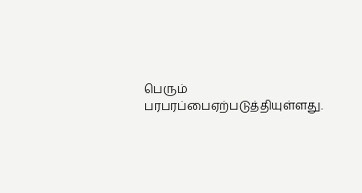பெரும் பரபரப்பைஏற்படுத்தியுள்ளது.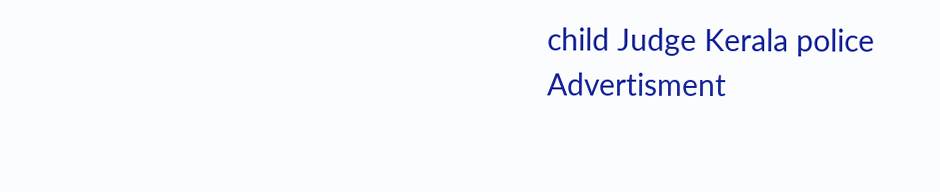child Judge Kerala police
Advertisment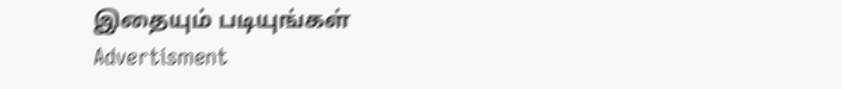இதையும் படியுங்கள்
Advertisment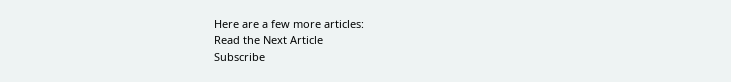Here are a few more articles:
Read the Next Article
Subscribe